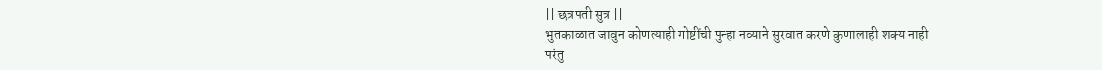|| छत्रपती सुत्र ||
भुतकाळात जावुन कोणत्याही गोष्टींची पुन्हा नव्याने सुरवात करणे कुणालाही शक्य नाही
परंतु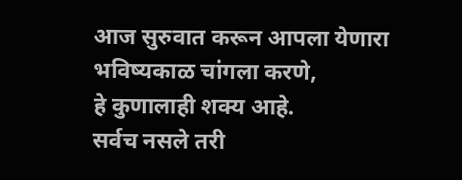आज सुरुवात करून आपला येणारा भविष्यकाळ चांगला करणे,
हे कुणालाही शक्य आहे.
सर्वच नसले तरी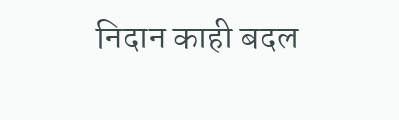निदान काही बदल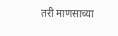तरी माणसाच्या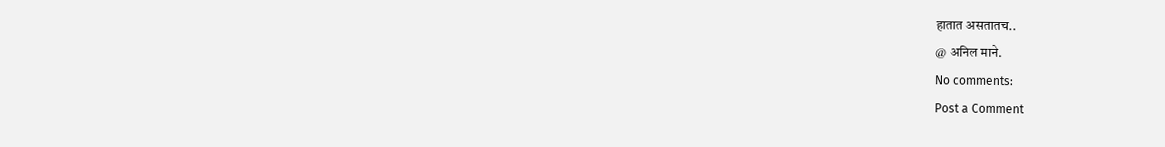हातात असतातच..
@ अनिल माने.
No comments:
Post a Comment